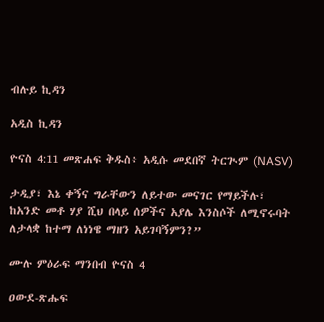ብሉይ ኪዳን

አዲስ ኪዳን

ዮናስ 4:11 መጽሐፍ ቅዱስ፥ አዲሱ መደበኛ ትርጒም (NASV)

ታዲያ፣ እኔ ቀኝና ግራቸውን ለይተው መናገር የማይችሉ፣ ከአንድ መቶ ሃያ ሺህ በላይ ሰዎችና አያሌ እንስሶች ለሚኖሩባት ለታላቋ ከተማ ለነነዌ ማዘን አይገባኝምን?”

ሙሉ ምዕራፍ ማንበብ ዮናስ 4

ዐውደ-ጽሑፍ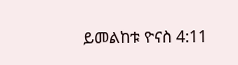ይመልከቱ ዮናስ 4:11